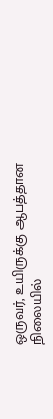ஒருவர், உயிருக்கு ஆபத்தான நிலையில்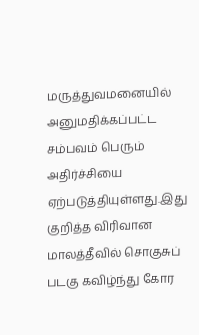மருத்துவமனையில் அனுமதிக்கப்பட்ட சம்பவம் பெரும் அதிர்ச்சியை ஏற்படுத்தியுள்ளது.இது குறித்த விரிவான
மாலத்தீவில் சொகுசுப் படகு கவிழ்ந்து கோர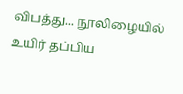விபத்து... நூலிழையில் உயிர் தப்பிய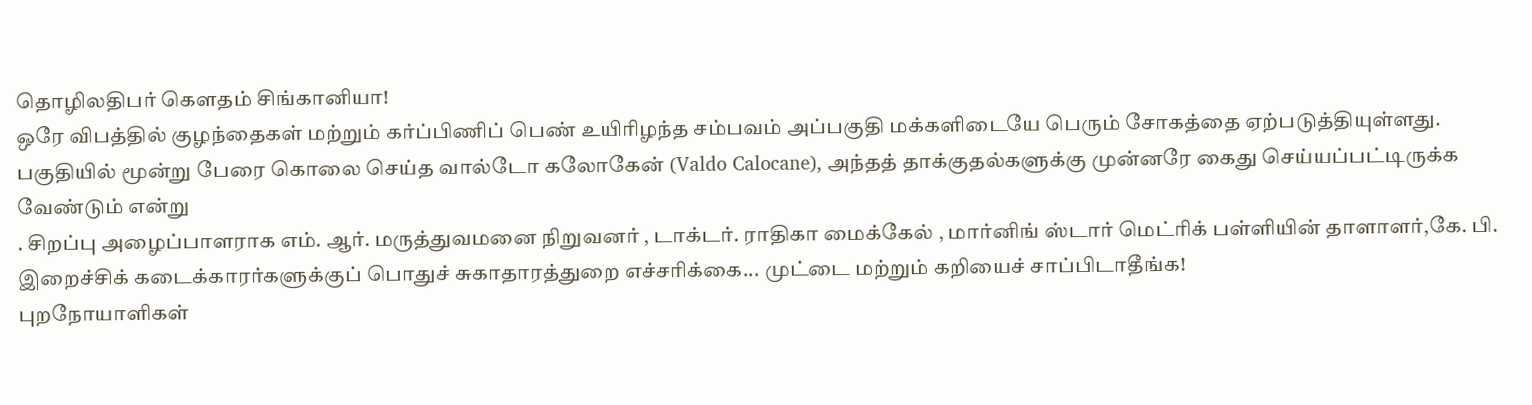தொழிலதிபர் கௌதம் சிங்கானியா!
ஒரே விபத்தில் குழந்தைகள் மற்றும் கர்ப்பிணிப் பெண் உயிரிழந்த சம்பவம் அப்பகுதி மக்களிடையே பெரும் சோகத்தை ஏற்படுத்தியுள்ளது.
பகுதியில் மூன்று பேரை கொலை செய்த வால்டோ கலோகேன் (Valdo Calocane), அந்தத் தாக்குதல்களுக்கு முன்னரே கைது செய்யப்பட்டிருக்க வேண்டும் என்று
. சிறப்பு அழைப்பாளராக எம். ஆர். மருத்துவமனை நிறுவனர் , டாக்டர். ராதிகா மைக்கேல் , மார்னிங் ஸ்டார் மெட்ரிக் பள்ளியின் தாளாளர்,கே. பி.
இறைச்சிக் கடைக்காரர்களுக்குப் பொதுச் சுகாதாரத்துறை எச்சரிக்கை... முட்டை மற்றும் கறியைச் சாப்பிடாதீங்க!
புறநோயாளிகள்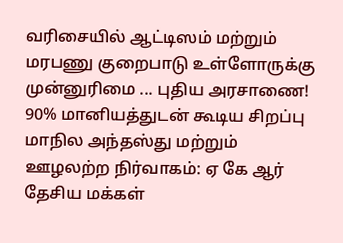வரிசையில் ஆட்டிஸம் மற்றும் மரபணு குறைபாடு உள்ளோருக்கு முன்னுரிமை ... புதிய அரசாணை!
90% மானியத்துடன் கூடிய சிறப்பு மாநில அந்தஸ்து மற்றும் ஊழலற்ற நிர்வாகம்: ஏ கே ஆர் தேசிய மக்கள்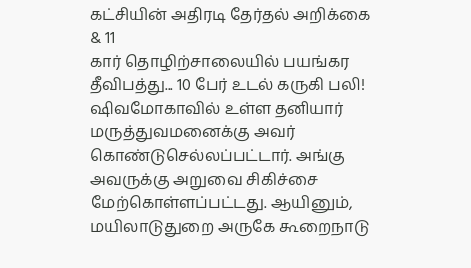கட்சியின் அதிரடி தேர்தல் அறிக்கை & 11
கார் தொழிற்சாலையில் பயங்கர தீவிபத்து... 10 பேர் உடல் கருகி பலி!
ஷிவமோகாவில் உள்ள தனியார் மருத்துவமனைக்கு அவர் கொண்டுசெல்லப்பட்டார். அங்கு அவருக்கு அறுவை சிகிச்சை மேற்கொள்ளப்பட்டது. ஆயினும்,
மயிலாடுதுறை அருகே கூறைநாடு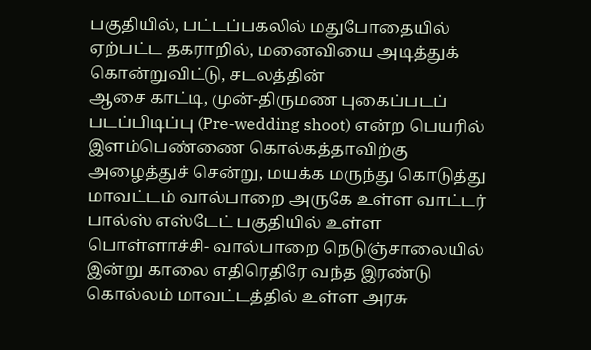பகுதியில், பட்டப்பகலில் மதுபோதையில் ஏற்பட்ட தகராறில், மனைவியை அடித்துக் கொன்றுவிட்டு, சடலத்தின்
ஆசை காட்டி, முன்-திருமண புகைப்படப் படப்பிடிப்பு (Pre-wedding shoot) என்ற பெயரில் இளம்பெண்ணை கொல்கத்தாவிற்கு அழைத்துச் சென்று, மயக்க மருந்து கொடுத்து
மாவட்டம் வால்பாறை அருகே உள்ள வாட்டர் பால்ஸ் எஸ்டேட் பகுதியில் உள்ள பொள்ளாச்சி- வால்பாறை நெடுஞ்சாலையில் இன்று காலை எதிரெதிரே வந்த இரண்டு
கொல்லம் மாவட்டத்தில் உள்ள அரசு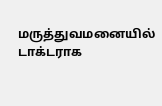மருத்துவமனையில் டாக்டராக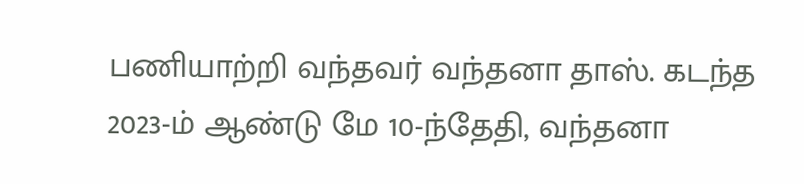பணியாற்றி வந்தவர் வந்தனா தாஸ். கடந்த 2023-ம் ஆண்டு மே 10-ந்தேதி, வந்தனா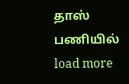தாஸ் பணியில்
load more